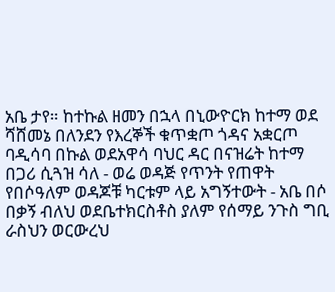አቤ ታየ። ከተኩል ዘመን በኋላ በኒውዮርክ ከተማ ወደ ሻሸመኔ በለንደን የእረኞች ቁጥቋጦ ጎዳና አቋርጦ ባዲሳባ በኩል ወደአዋሳ ባህር ዳር በናዝሬት ከተማ በጋሪ ሲጓዝ ሳለ - ወሬ ወዳጅ የጥንት የጠዋት የበሶዓለም ወዳጆቹ ካርቱም ላይ አግኝተውት - አቤ በሶ በቃኝ ብለህ ወደቤተክርስቶስ ያለም የሰማይ ንጉስ ግቢ ራስህን ወርውረህ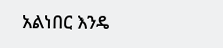አልነበር እንዴ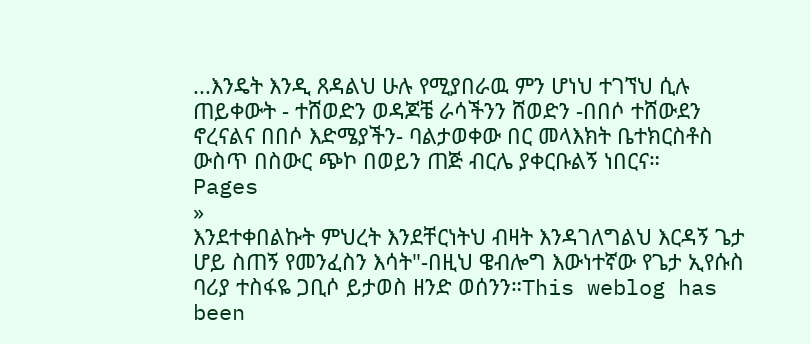...እንዴት እንዲ ጸዳልህ ሁሉ የሚያበራዉ ምን ሆነህ ተገኘህ ሲሉ ጠይቀውት - ተሸወድን ወዳጆቼ ራሳችንን ሸወድን -በበሶ ተሸውደን ኖረናልና በበሶ እድሜያችን- ባልታወቀው በር መላእክት ቤተክርስቶስ ውስጥ በስውር ጭኮ በወይን ጠጅ ብርሌ ያቀርቡልኝ ነበርና።
Pages
»
እንደተቀበልኩት ምህረት እንደቸርነትህ ብዛት እንዳገለግልህ እርዳኝ ጌታ ሆይ ስጠኝ የመንፈስን እሳት"-በዚህ ዌብሎግ እውነተኛው የጌታ ኢየሱስ ባሪያ ተስፋዬ ጋቢሶ ይታወስ ዘንድ ወሰንን።This weblog has been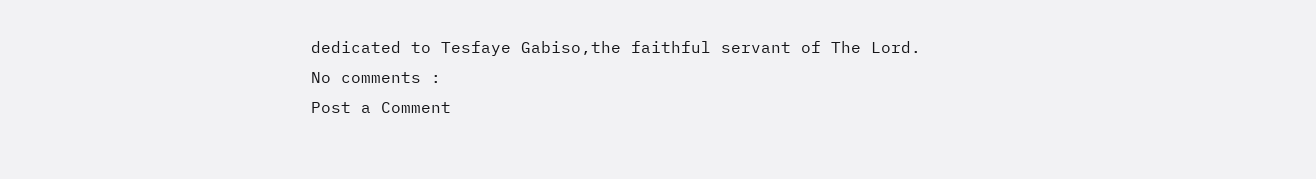dedicated to Tesfaye Gabiso,the faithful servant of The Lord.
No comments :
Post a Comment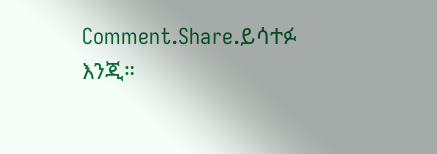Comment.Share.ይሳተፉ እንጂ።